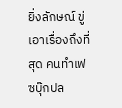ยิ่งลักษณ์ ขู่เอาเรื่องถึงที่สุด คนทำเฟซบุ๊กปล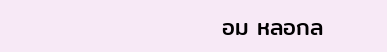อม หลอกล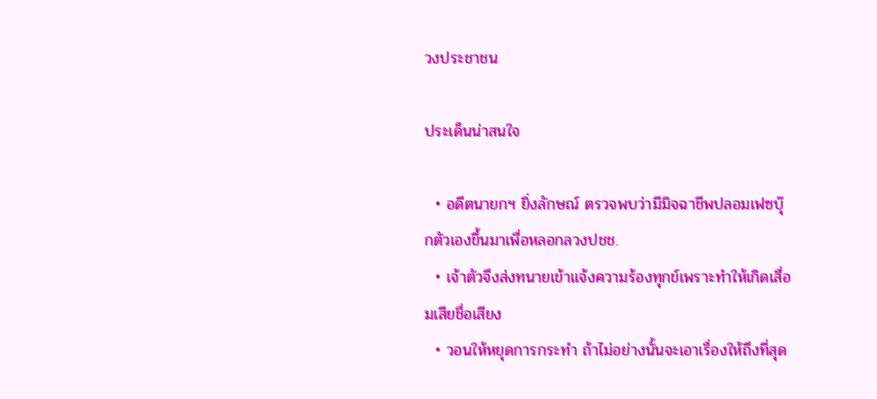วงประชาชน

ประเด็นน่าสนใจ

  • อดีตนายกฯ ยิ่งลักษณ์ ตรวจพบว่ามีมิจฉาชีพปลอมเฟซบุ๊กตัวเองขึ้นมาเพื่อหลอกลวงปชช.
  • เจ้าตัวจึงส่งทนายเข้าแจ้งความร้องทุกข์เพราะทำให้เกิดเสื่อมเสียชื่อเสียง
  • วอนให้หยุดการกระทำ ถ้าไม่อย่างนั้นจะเอาเรื่องให้ถึงที่สุด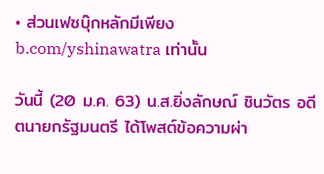• ส่วนเฟซบุ๊กหลักมีเพียง b.com/yshinawatra เท่านั้น

วันนี้ (20 ม.ค. 63) น.ส.ยิ่งลักษณ์ ชินวัตร อดีตนายกรัฐมนตรี ได้โพสต์ข้อความผ่า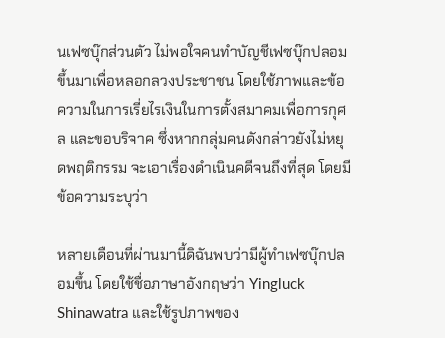นเฟซบุ๊กส่วนตัว ไม่พอใจคนทำบัญชีเฟซบุ๊กปลอมขึ้นมาเพื่อหลอกลวงประชาชน โดยใช้ภาพและข้อความในการเรี่ยไรเงินในการตั้งสมาคมเพื่อการกุศล และขอบริจาค ซึ่งหากกลุ่มคนดังกล่าวยังไม่หยุดพฤติกรรม จะเอาเรื่องดำเนินคดีจนถึงที่สุด โดยมีข้อความระบุว่า

หลายเดือนที่ผ่านมานี้ดิฉันพบว่ามีผู้ทำเฟซบุ๊กปลอมขึ้น โดยใช้ชื่อภาษาอังกฤษว่า Yingluck Shinawatra และใช้รูปภาพของ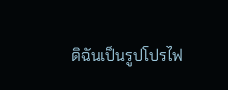ดิฉันเป็นรูปโปรไฟ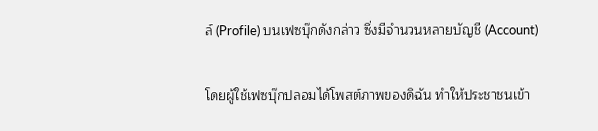ล์ (Profile) บนเฟซบุ๊กดังกล่าว ซึ่งมีจำนวนหลายบัญชี (Account)

โดยผู้ใช้เฟซบุ๊กปลอมได้โพสต์ภาพของดิฉัน ทำให้ประชาชนเข้า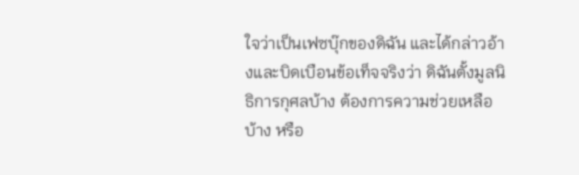ใจว่าเป็นเฟซบุ๊กของดิฉัน และได้กล่าวอ้างและบิดเบือนข้อเท็จจริงว่า ดิฉันตั้งมูลนิธิการกุศลบ้าง ต้องการความช่วยเหลือบ้าง หรือ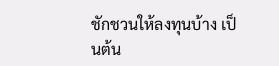ชักชวนให้ลงทุนบ้าง เป็นต้น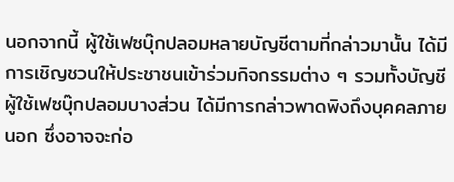นอกจากนี้ ผู้ใช้เฟซบุ๊กปลอมหลายบัญชีตามที่กล่าวมานั้น ได้มีการเชิญชวนให้ประชาชนเข้าร่วมกิจกรรมต่าง ๆ รวมทั้งบัญชีผู้ใช้เฟซบุ๊กปลอมบางส่วน ได้มีการกล่าวพาดพิงถึงบุคคลภายนอก ซึ่งอาจจะก่อ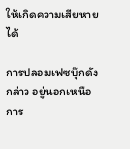ให้เกิดความเสียหายได้

การปลอมเฟซบุ๊กดังกล่าว อยู่นอกเหนือการ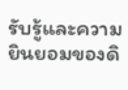รับรู้และความยินยอมของดิ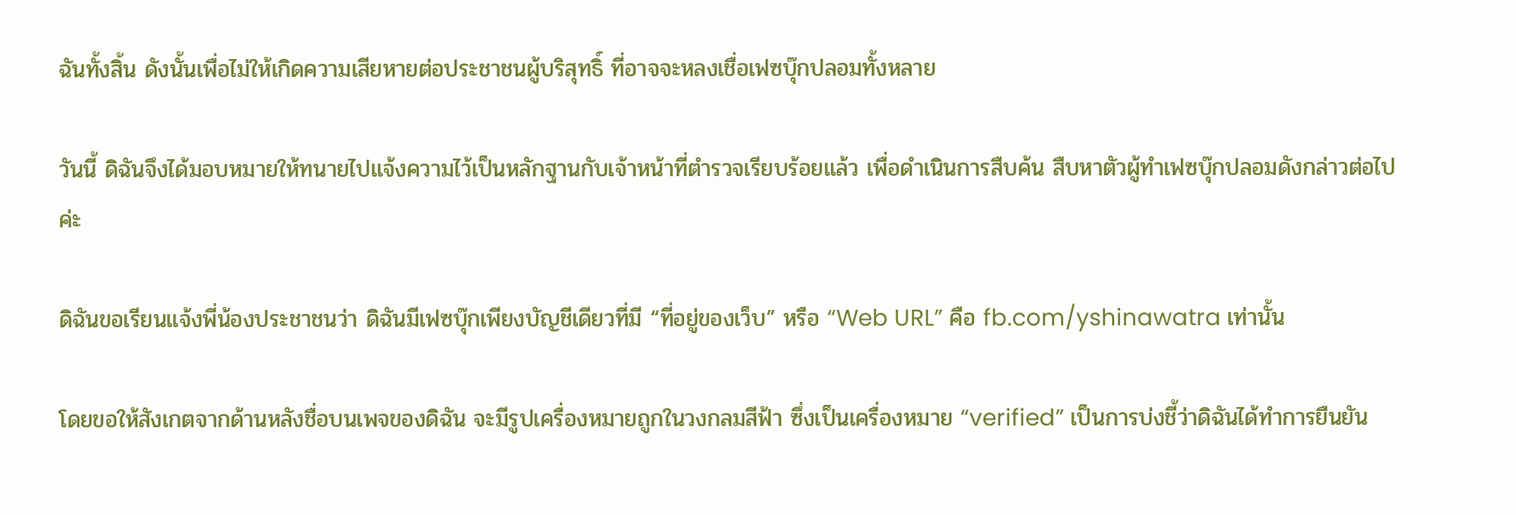ฉันทั้งสิ้น ดังนั้นเพื่อไม่ให้เกิดความเสียหายต่อประชาชนผู้บริสุทธิ์ ที่อาจจะหลงเชื่อเฟซบุ๊กปลอมทั้งหลาย

วันนี้ ดิฉันจึงได้มอบหมายให้ทนายไปแจ้งความไว้เป็นหลักฐานกับเจ้าหน้าที่ตำรวจเรียบร้อยแล้ว เพื่อดำเนินการสืบค้น สืบหาตัวผู้ทำเฟซบุ๊กปลอมดังกล่าวต่อไปค่ะ

ดิฉันขอเรียนแจ้งพี่น้องประชาชนว่า ดิฉันมีเฟซบุ๊กเพียงบัญชีเดียวที่มี “ที่อยู่ของเว็บ” หรือ “Web URL” คือ fb.com/yshinawatra เท่านั้น

โดยขอให้สังเกตจากด้านหลังชื่อบนเพจของดิฉัน จะมีรูปเครื่องหมายถูกในวงกลมสีฟ้า ซึ่งเป็นเครื่องหมาย “verified” เป็นการบ่งชี้ว่าดิฉันได้ทำการยืนยัน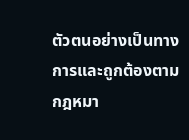ตัวตนอย่างเป็นทางการและถูกต้องตามกฎหมา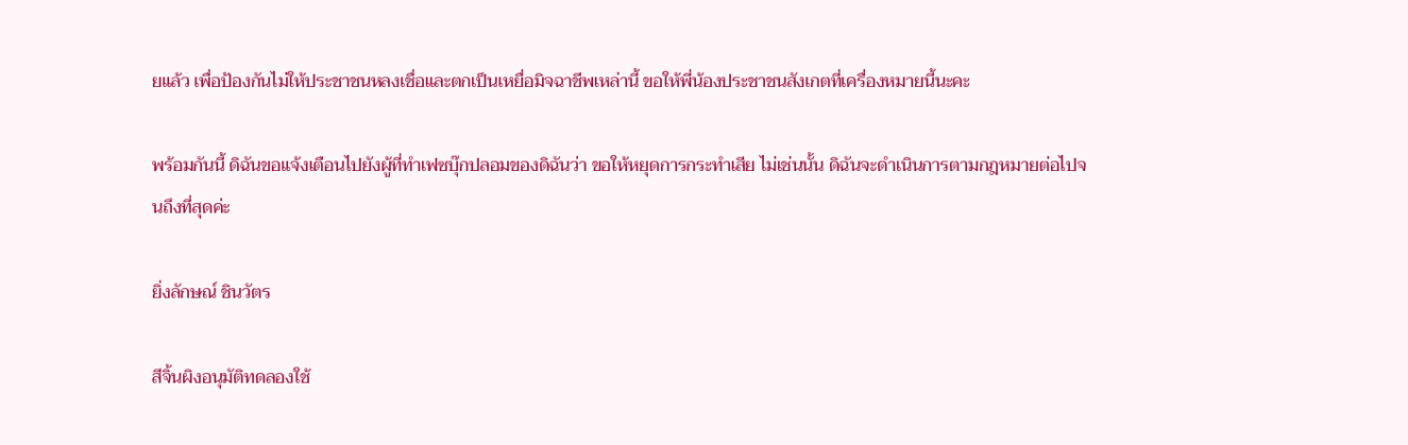ยแล้ว เพื่อป้องกันไม่ให้ประชาชนหลงเชื่อและตกเป็นเหยื่อมิจฉาชีพเหล่านี้ ขอให้พี่น้องประชาชนสังเกตที่เครื่องหมายนี้นะคะ

พร้อมกันนี้ ดิฉันขอแจ้งเตือนไปยังผู้ที่ทำเฟซบุ๊กปลอมของดิฉันว่า ขอให้หยุดการกระทำเสีย ไม่เช่นนั้น ดิฉันจะดำเนินการตามกฎหมายต่อไปจนถึงที่สุดค่ะ

ยิ่งลักษณ์ ชินวัตร

สีจิ้นผิงอนุมัติทดลองใช้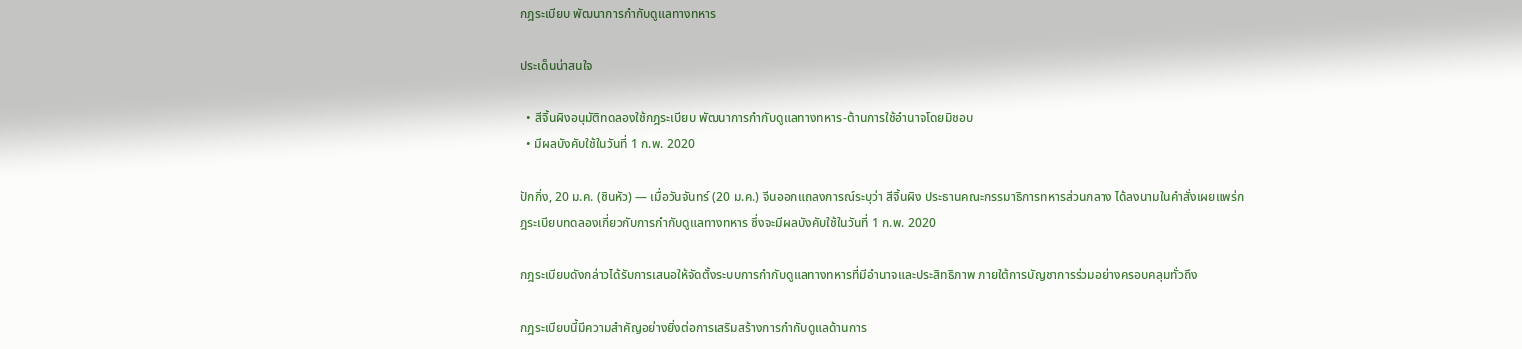กฎระเบียบ พัฒนาการกำกับดูแลทางทหาร

ประเด็นน่าสนใจ

  • สีจิ้นผิงอนุมัติทดลองใช้กฎระเบียบ พัฒนาการกำกับดูแลทางทหาร-ต้านการใช้อำนาจโดยมิชอบ
  • มีผลบังคับใช้ในวันที่ 1 ก.พ. 2020

ปักกิ่ง, 20 ม.ค. (ซินหัว) — เมื่อวันจันทร์ (20 ม.ค.) จีนออกแถลงการณ์ระบุว่า สีจิ้นผิง ประธานคณะกรรมาธิการทหารส่วนกลาง ได้ลงนามในคำสั่งเผยแพร่กฎระเบียบทดลองเกี่ยวกับการกำกับดูแลทางทหาร ซึ่งจะมีผลบังคับใช้ในวันที่ 1 ก.พ. 2020

กฎระเบียบดังกล่าวได้รับการเสนอให้จัดตั้งระบบการกำกับดูแลทางทหารที่มีอำนาจและประสิทธิภาพ ภายใต้การบัญชาการร่วมอย่างครอบคลุมทั่วถึง

กฎระเบียบนี้มีความสำคัญอย่างยิ่งต่อการเสริมสร้างการกำกับดูแลด้านการ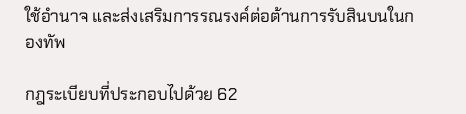ใช้อำนาจ และส่งเสริมการรณรงค์ต่อต้านการรับสินบนในกองทัพ

กฎระเบียบที่ประกอบไปด้วย 62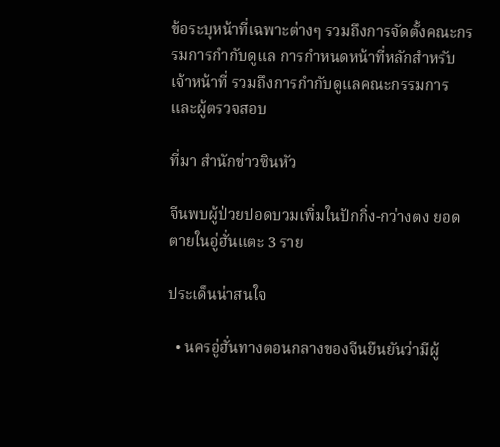ข้อระบุหน้าที่เฉพาะต่างๆ รวมถึงการจัดตั้งคณะกรรมการกำกับดูแล การกำหนดหน้าที่หลักสำหรับเจ้าหน้าที่ รวมถึงการกำกับดูแลคณะกรรมการและผู้ตรวจสอบ

ที่มา สำนักข่าวซินหัว

จีนพบผู้ป่วยปอดบวมเพิ่มในปักกิ่ง-กว่างตง ยอดตายในอู่ฮั่นแตะ 3 ราย

ประเด็นน่าสนใจ

  • นครอู่ฮั่นทางตอนกลางของจีนยืนยันว่ามีผู้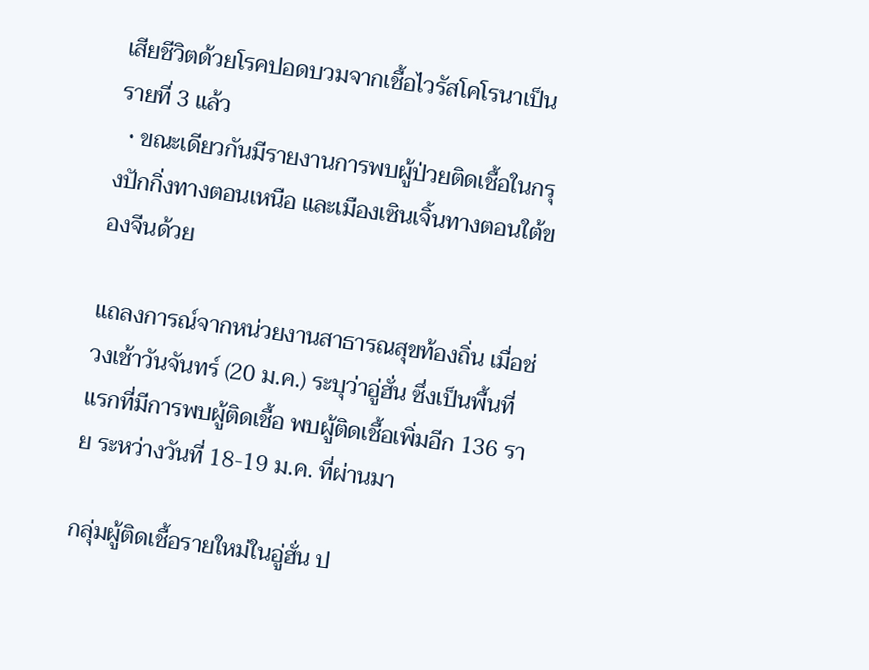เสียชีวิตด้วยโรคปอดบวมจากเชื้อไวรัสโคโรนาเป็นรายที่ 3 แล้ว
  • ขณะเดียวกันมีรายงานการพบผู้ป่วยติดเชื้อในกรุงปักกิ่งทางตอนเหนือ และเมืองเซินเจิ้นทางตอนใต้ของจีนด้วย

แถลงการณ์จากหน่วยงานสาธารณสุขท้องถิ่น เมื่อช่วงเช้าวันจันทร์ (20 ม.ค.) ระบุว่าอู่ฮั่น ซึ่งเป็นพื้นที่แรกที่มีการพบผู้ติดเชื้อ พบผู้ติดเชื้อเพิ่มอีก 136 ราย ระหว่างวันที่ 18-19 ม.ค. ที่ผ่านมา

กลุ่มผู้ติดเชื้อรายใหม่ในอู่ฮั่น ป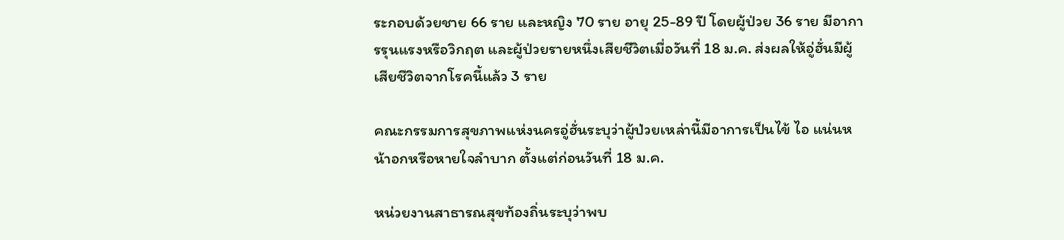ระกอบด้วยชาย 66 ราย และหญิง 70 ราย อายุ 25-89 ปี โดยผู้ป่วย 36 ราย มีอาการรุนแรงหรือวิกฤต และผู้ป่วยรายหนึ่งเสียชีวิตเมื่อวันที่ 18 ม.ค. ส่งผลให้อู่ฮั่นมีผู้เสียชีวิตจากโรคนี้แล้ว 3 ราย

คณะกรรมการสุขภาพแห่งนครอู่ฮั่นระบุว่าผู้ป่วยเหล่านี้มีอาการเป็นไข้ ไอ แน่นหน้าอกหรือหายใจลำบาก ตั้งแต่ก่อนวันที่ 18 ม.ค.

หน่วยงานสาธารณสุขท้องถิ่นระบุว่าพบ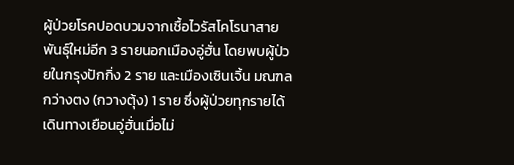ผู้ป่วยโรคปอดบวมจากเชื้อไวรัสโคโรนาสายพันธุ์ใหม่อีก 3 รายนอกเมืองอู่ฮั่น โดยพบผู้ป่วยในกรุงปักกิ่ง 2 ราย และเมืองเซินเจิ้น มณฑลกว่างตง (กวางตุ้ง) 1 ราย ซึ่งผู้ป่วยทุกรายได้เดินทางเยือนอู่ฮั่นเมื่อไม่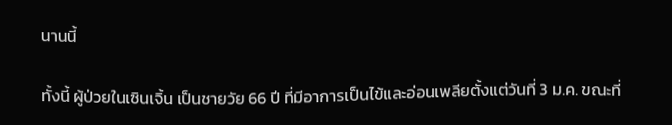นานนี้

ทั้งนี้ ผู้ป่วยในเซินเจิ้น เป็นชายวัย 66 ปี ที่มีอาการเป็นไข้และอ่อนเพลียตั้งแต่วันที่ 3 ม.ค. ขณะที่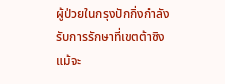ผู้ป่วยในกรุงปักกิ่งกำลังรับการรักษาที่เขตต้าซิง แม้จะ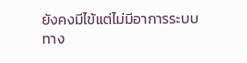ยังคงมีไข้แต่ไม่มีอาการระบบทาง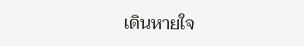เดินหายใจ